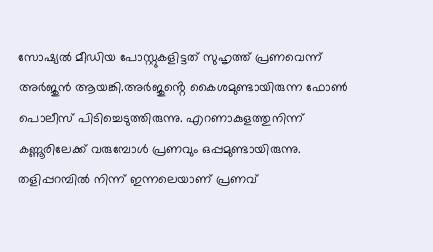സോഷ്യൽ മീഡിയ പോസ്റ്റുകളിട്ടത് സുഹൃത്ത് പ്രണവെന്ന് അർജുൻ ആയങ്കി.അർജുൻ്റെ കൈശമുണ്ടായിരുന്ന ഫോൺ പൊലീസ് പിടിച്ചെടുത്തിരുന്നു. എറണാകുളത്തുനിന്ന് കണ്ണൂരിലേക്ക് വരുമ്പോൾ പ്രണവും ഒപ്പമുണ്ടായിരുന്നു. തളിപ്പറമ്പിൽ നിന്ന് ഇന്നലെയാണ് പ്രണവ്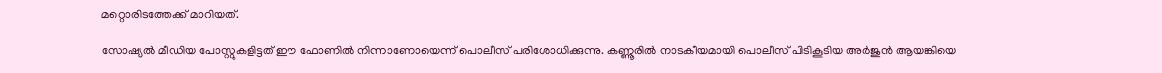മറ്റൊരിടത്തേക്ക് മാറിയത്.

സോഷ്യൽ മീഡിയ പോസ്റ്റുകളിട്ടത് ഈ ഫോണിൽ നിന്നാണോയെന്ന് പൊലീസ് പരിശോധിക്കുന്നു. കണ്ണൂരിൽ നാടകീയമായി പൊലീസ് പിടികൂടിയ അർജുൻ ആയങ്കിയെ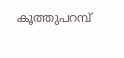കൂത്തുപറമ്പ്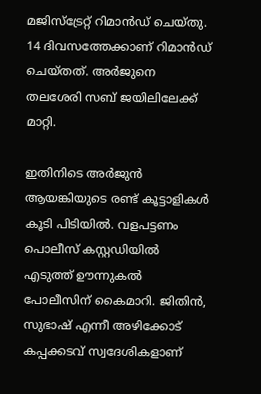മജിസ്ട്രേറ്റ് റിമാൻഡ് ചെയ്തു. 14 ദിവസത്തേക്കാണ് റിമാൻഡ് ചെയ്തത്. അർജുനെ തലശേരി സബ് ജയിലിലേക്ക് മാറ്റി.

ഇതിനിടെ അർജുൻ ആയങ്കിയുടെ രണ്ട് കൂട്ടാളികൾ കൂടി പിടിയിൽ. വളപട്ടണം പൊലീസ് കസ്റ്റഡിയിൽ എടുത്ത് ഊന്നുകൽ പോലീസിന് കൈമാറി. ജിതിൻ, സുഭാഷ് എന്നീ അഴിക്കോട് കപ്പക്കടവ് സ്വദേശികളാണ്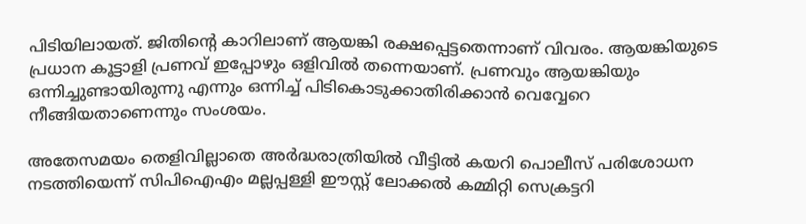പിടിയിലായത്. ജിതിൻ്റെ കാറിലാണ് ആയങ്കി രക്ഷപ്പെട്ടതെന്നാണ് വിവരം. ആയങ്കിയുടെ പ്രധാന കൂട്ടാളി പ്രണവ് ഇപ്പോഴും ഒളിവിൽ തന്നെയാണ്. പ്രണവും ആയങ്കിയും ഒന്നിച്ചുണ്ടായിരുന്നു എന്നും ഒന്നിച്ച് പിടികൊടുക്കാതിരിക്കാൻ വെവ്വേറെ നീങ്ങിയതാണെന്നും സംശയം.

അതേസമയം തെളിവില്ലാതെ അർദ്ധരാത്രിയിൽ വീട്ടിൽ കയറി പൊലീസ് പരിശോധന നടത്തിയെന്ന് സിപിഐഎം മല്ലപ്പള്ളി ഈസ്റ്റ് ലോക്കൽ കമ്മിറ്റി സെക്രട്ടറി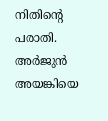നിതിൻ്റെ പരാതി. അർജുൻ അയങ്കിയെ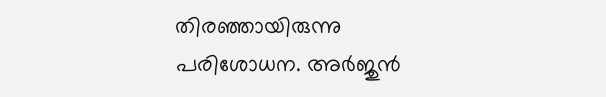തിരഞ്ഞായിരുന്നു പരിശോധന. അർജുൻ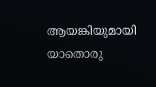ആയങ്കിയുമായി യാതൊരു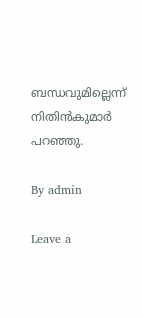ബന്ധവുമില്ലെന്ന് നിതിൻകുമാർ പറഞ്ഞു.

By admin

Leave a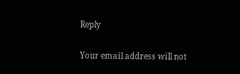Reply

Your email address will not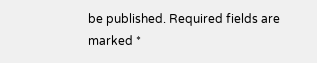be published. Required fields are marked *